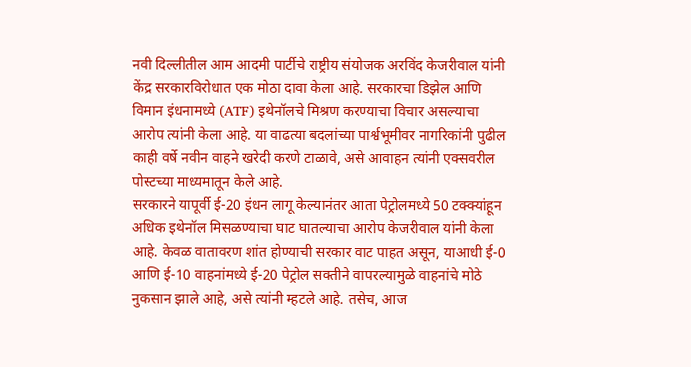नवी दिल्लीतील आम आदमी पार्टीचे राष्ट्रीय संयोजक अरविंद केजरीवाल यांनी केंद्र सरकारविरोधात एक मोठा दावा केला आहे. सरकारचा डिझेल आणि विमान इंधनामध्ये (ATF) इथेनॉलचे मिश्रण करण्याचा विचार असल्याचा आरोप त्यांनी केला आहे. या वाढत्या बदलांच्या पार्श्वभूमीवर नागरिकांनी पुढील काही वर्षे नवीन वाहने खरेदी करणे टाळावे, असे आवाहन त्यांनी एक्सवरील पोस्टच्या माध्यमातून केले आहे.
सरकारने यापूर्वी ई-20 इंधन लागू केल्यानंतर आता पेट्रोलमध्ये 50 टक्क्यांहून अधिक इथेनॉल मिसळण्याचा घाट घातल्याचा आरोप केजरीवाल यांनी केला आहे. केवळ वातावरण शांत होण्याची सरकार वाट पाहत असून, याआधी ई-0 आणि ई-10 वाहनांमध्ये ई-20 पेट्रोल सक्तीने वापरल्यामुळे वाहनांचे मोठे नुकसान झाले आहे, असे त्यांनी म्हटले आहे. तसेच, आज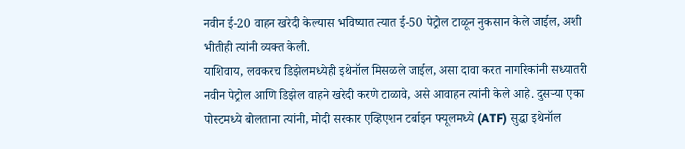नवीन ई-20 वाहन खरेदी केल्यास भविष्यात त्यात ई-50 पेट्रोल टाळून नुकसान केले जाईल, अशी भीतीही त्यांनी व्यक्त केली.
याशिवाय, लवकरच डिझेलमध्येही इथेनॉल मिसळले जाईल, असा दावा करत नागरिकांनी सध्यातरी नवीन पेट्रोल आणि डिझेल वाहने खरेदी करणे टाळावे, असे आवाहन त्यांनी केले आहे. दुसऱ्या एका पोस्टमध्ये बोलताना त्यांनी, मोदी सरकार एव्हिएशन टर्बाइन फ्यूलमध्ये (ATF) सुद्धा इथेनॉल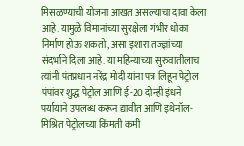मिसळण्याची योजना आखत असल्याचा दावा केला आहे. यामुळे विमानांच्या सुरक्षेला गंभीर धोका निर्माण होऊ शकतो, असा इशारा तज्ज्ञांच्या संदर्भाने दिला आहे. या महिन्याच्या सुरुवातीलाच त्यांनी पंतप्रधान नरेंद्र मोदी यांना पत्र लिहून पेट्रोल पंपांवर शुद्ध पेट्रोल आणि ई-20 दोन्ही इंधने पर्यायाने उपलब्ध करून द्यावीत आणि इथेनॉल-मिश्रित पेट्रोलच्या किंमती कमी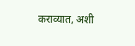कराव्यात, अशी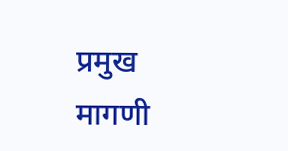प्रमुख मागणी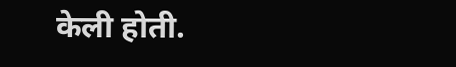केली होती.